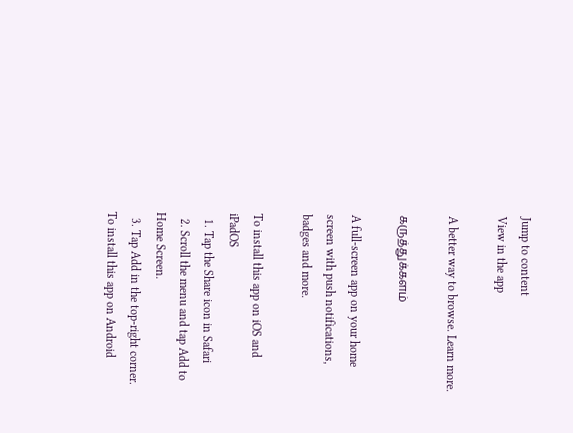Jump to content
View in the app

A better way to browse. Learn more.

கருத்துக்களம்

A full-screen app on your home screen with push notifications, badges and more.

To install this app on iOS and iPadOS
  1. Tap the Share icon in Safari
  2. Scroll the menu and tap Add to Home Screen.
  3. Tap Add in the top-right corner.
To install this app on Android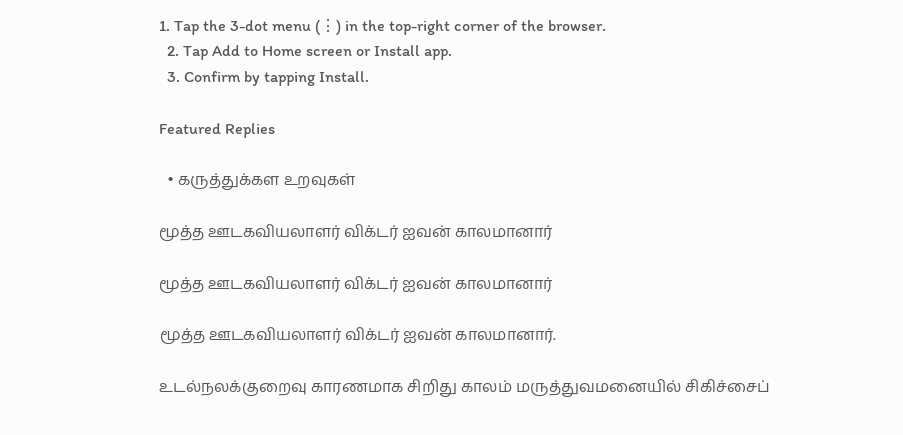1. Tap the 3-dot menu (⋮) in the top-right corner of the browser.
  2. Tap Add to Home screen or Install app.
  3. Confirm by tapping Install.

Featured Replies

  • கருத்துக்கள உறவுகள்

மூத்த ஊடகவியலாளர் விக்டர் ஐவன் காலமானார்

மூத்த ஊடகவியலாளர் விக்டர் ஐவன் காலமானார்

மூத்த ஊடகவியலாளர் விக்டர் ஐவன் காலமானார்.

உடல்நலக்குறைவு காரணமாக சிறிது காலம் மருத்துவமனையில் சிகிச்சைப்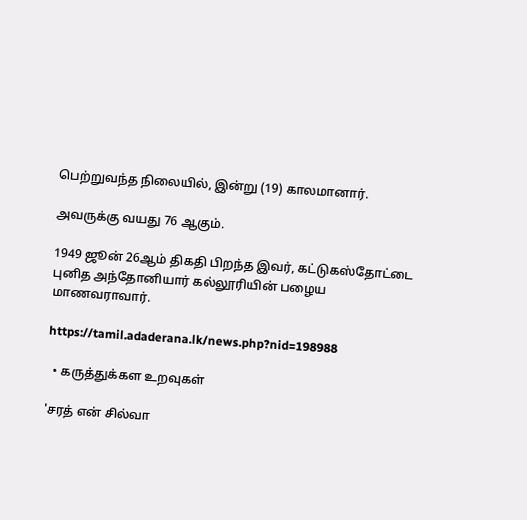பெற்றுவந்த நிலையில், இன்று (19) காலமானார்.

அவருக்கு வயது 76 ஆகும்.

1949 ஜூன் 26ஆம் திகதி பிறந்த இவர், கட்டுகஸ்தோட்டை புனித அந்தோனியார் கல்லூரியின் பழைய மாணவராவார்.

https://tamil.adaderana.lk/news.php?nid=198988

  • கருத்துக்கள உறவுகள்

'சரத் என் சில்வா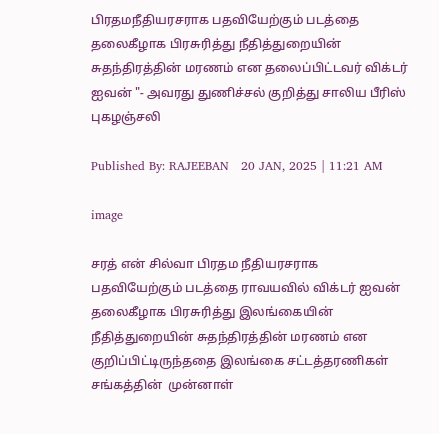பிரதமநீதியரசராக பதவியேற்கும் படத்தை தலைகீழாக பிரசுரித்து நீதித்துறையின் சுதந்திரத்தின் மரணம் என தலைப்பிட்டவர் விக்டர் ஐவன் "- அவரது துணிச்சல் குறித்து சாலிய பீரிஸ் புகழஞ்சலி

Published By: RAJEEBAN   20 JAN, 2025 | 11:21 AM

image

சரத் என் சில்வா பிரதம நீதியரசராக பதவியேற்கும் படத்தை ராவயவில் விக்டர் ஐவன் தலைகீழாக பிரசுரித்து இலங்கையின் நீதித்துறையின் சுதந்திரத்தின் மரணம் என  குறிப்பிட்டிருந்ததை இலங்கை சட்டத்தரணிகள் சங்கத்தின்  முன்னாள்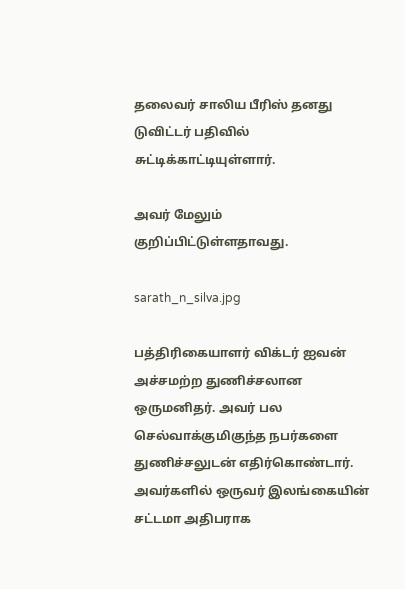தலைவர் சாலிய பீரிஸ் தனது டுவிட்டர் பதிவில் சுட்டிக்காட்டியுள்ளார்.

அவர் மேலும் குறிப்பிட்டுள்ளதாவது.

sarath_n_silva.jpg

பத்திரிகையாளர் விக்டர் ஐவன் அச்சமற்ற துணிச்சலான ஒருமனிதர். அவர் பல செல்வாக்குமிகுந்த நபர்களை துணிச்சலுடன் எதிர்கொண்டார். அவர்களில் ஒருவர் இலங்கையின் சட்டமா அதிபராக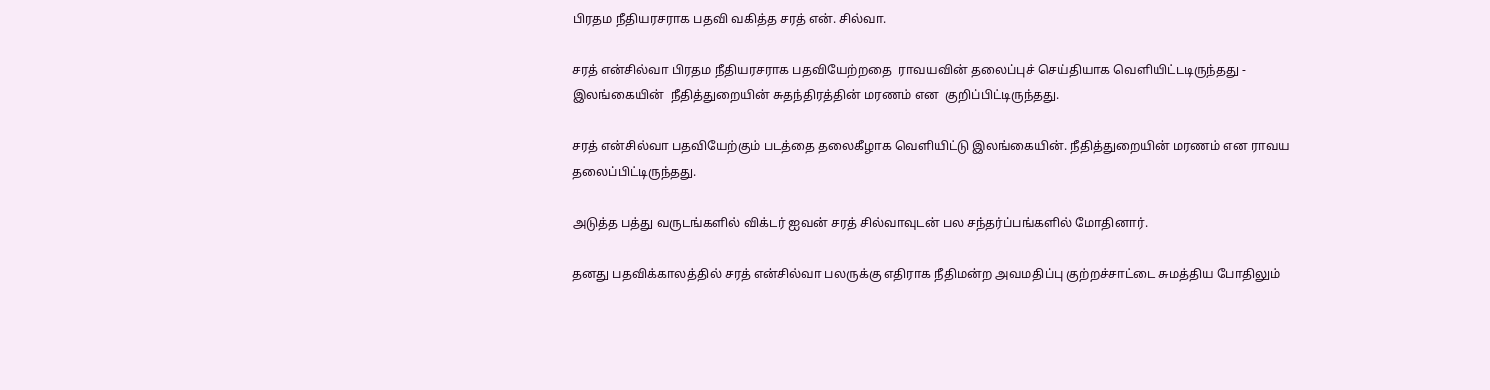பிரதம நீதியரசராக பதவி வகித்த சரத் என். சில்வா.

சரத் என்சில்வா பிரதம நீதியரசராக பதவியேற்றதை  ராவயவின் தலைப்புச் செய்தியாக வெளியிட்டடிருந்தது - இலங்கையின்  நீதித்துறையின் சுதந்திரத்தின் மரணம் என  குறிப்பிட்டிருந்தது.

சரத் என்சில்வா பதவியேற்கும் படத்தை தலைகீழாக வெளியிட்டு இலங்கையின். நீதித்துறையின் மரணம் என ராவய தலைப்பிட்டிருந்தது.

அடுத்த பத்து வருடங்களில் விக்டர் ஐவன் சரத் சில்வாவுடன் பல சந்தர்ப்பங்களில் மோதினார்.

தனது பதவிக்காலத்தில் சரத் என்சில்வா பலருக்கு எதிராக நீதிமன்ற அவமதிப்பு குற்றச்சாட்டை சுமத்திய போதிலும்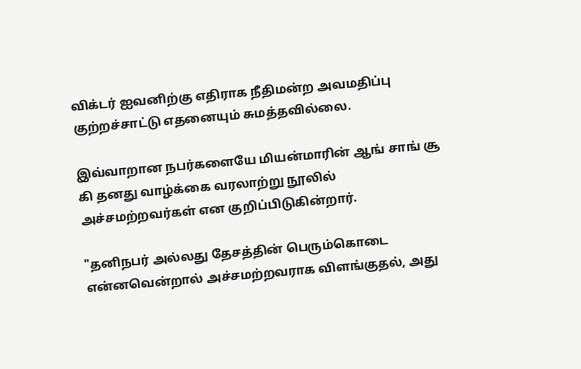விக்டர் ஐவனிற்கு எதிராக நீதிமன்ற அவமதிப்பு குற்றச்சாட்டு எதனையும் சுமத்தவில்லை.

இவ்வாறான நபர்களையே மியன்மாரின் ஆங் சாங் சூ கி தனது வாழ்க்கை வரலாற்று நூலில் அச்சமற்றவர்கள் என குறிப்பிடுகின்றார்.

"தனிநபர் அல்லது தேசத்தின் பெரும்கொடை என்னவென்றால் அச்சமற்றவராக விளங்குதல், அது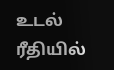உடல் ரீதியில்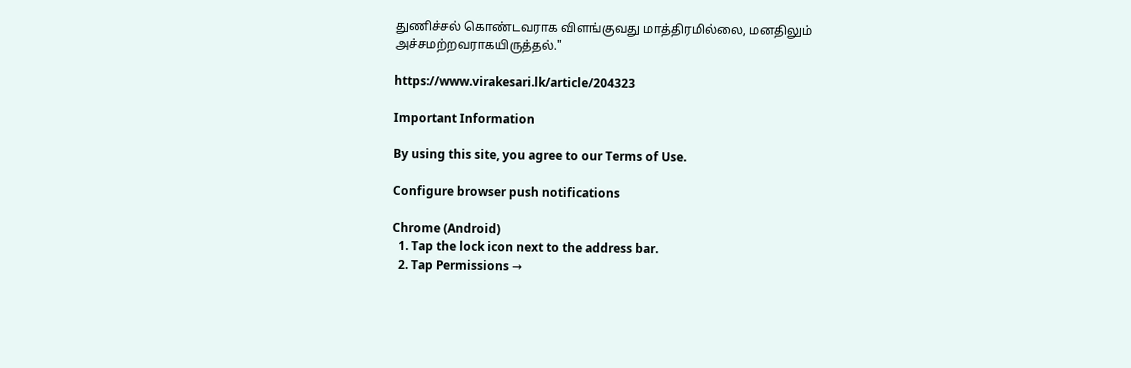துணிச்சல் கொண்டவராக விளங்குவது மாத்திரமில்லை, மனதிலும் அச்சமற்றவராகயிருத்தல்."

https://www.virakesari.lk/article/204323

Important Information

By using this site, you agree to our Terms of Use.

Configure browser push notifications

Chrome (Android)
  1. Tap the lock icon next to the address bar.
  2. Tap Permissions →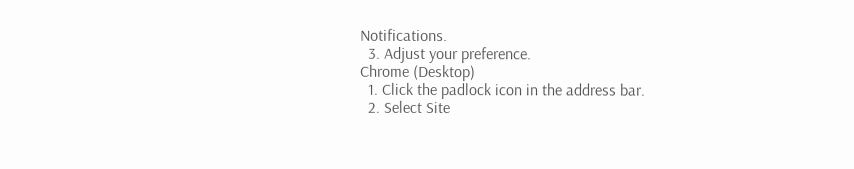Notifications.
  3. Adjust your preference.
Chrome (Desktop)
  1. Click the padlock icon in the address bar.
  2. Select Site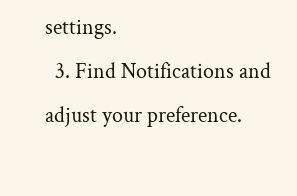settings.
  3. Find Notifications and adjust your preference.